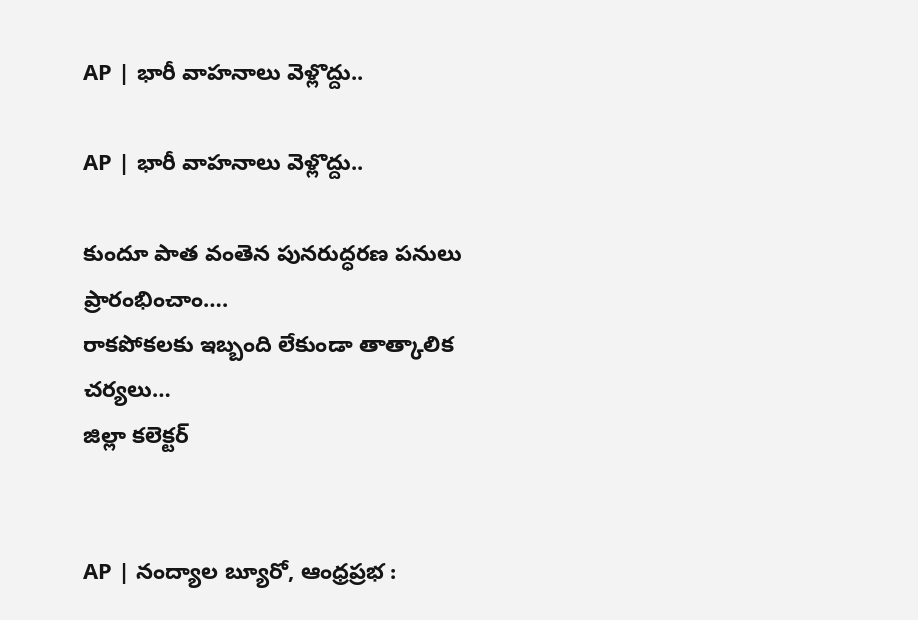AP | భారీ వాహనాలు వెళ్లొద్దు..

AP | భారీ వాహనాలు వెళ్లొద్దు..

కుందూ పాత వంతెన పునరుద్ధరణ పనులు ప్రారంభించాం….
రాకపోకలకు ఇబ్బంది లేకుండా తాత్కాలిక చర్యలు…
జిల్లా కలెక్టర్


AP | నంద్యాల బ్యూరో, ఆంధ్రప్రభ :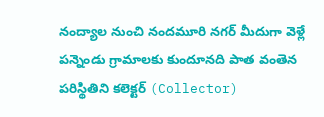నంద్యాల నుంచి నందమూరి నగర్ మీదుగా వెళ్లే పన్నెండు గ్రామాలకు కుందూనది పాత వంతెన పరిస్థితిని కలెక్టర్ (Collector)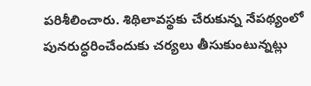పరిశీలించారు. శిథిలావస్థకు చేరుకున్న నేపథ్యంలో పునరుద్ధరించేందుకు చర్యలు తీసుకుంటున్నట్లు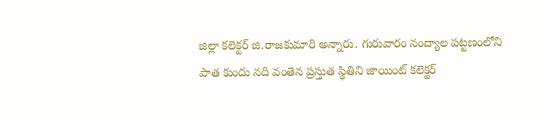జిల్లా కలెక్టర్ జి.రాజకుమారి అన్నారు. గురువారం నంద్యాల పట్టణంలోని పాత కుందు నది వంతెన ప్రస్తుత స్థితిని జాయింట్ కలెక్టర్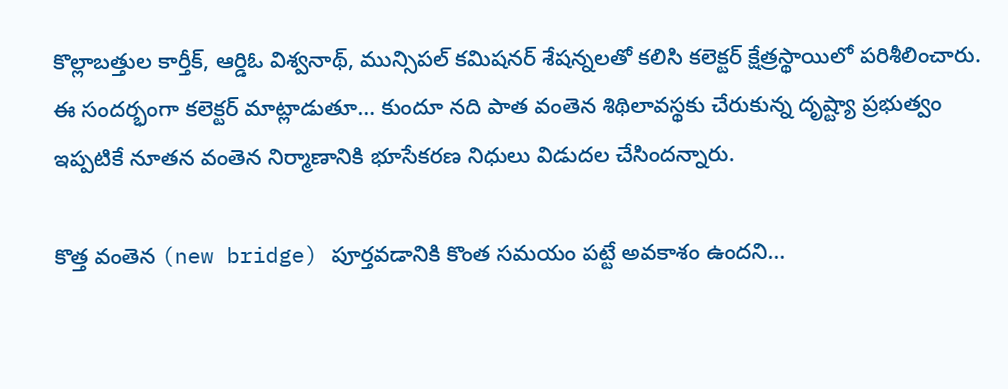కొల్లాబత్తుల కార్తీక్, ఆర్డిఓ విశ్వనాథ్, మున్సిపల్ కమిషనర్ శేషన్నలతో కలిసి కలెక్టర్ క్షేత్రస్థాయిలో పరిశీలించారు. ఈ సందర్భంగా కలెక్టర్ మాట్లాడుతూ… కుందూ నది పాత వంతెన శిథిలావస్థకు చేరుకున్న దృష్ట్యా ప్రభుత్వం ఇప్పటికే నూతన వంతెన నిర్మాణానికి భూసేకరణ నిధులు విడుదల చేసిందన్నారు.

కొత్త వంతెన (new bridge) పూర్తవడానికి కొంత సమయం పట్టే అవకాశం ఉందని…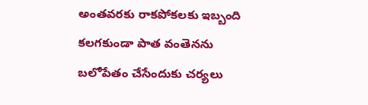అంతవరకు రాకపోకలకు ఇబ్బంది కలగకుండా పాత వంతెనను బలోపేతం చేసేందుకు చర్యలు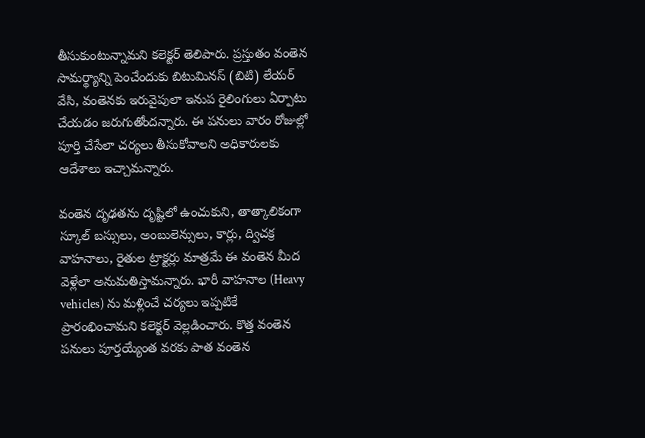తీసుకుంటున్నామని కలెక్టర్ తెలిపారు. ప్రస్తుతం వంతెన సామర్థ్యాన్ని పెంచేందుకు బిటుమినస్ (బిటి) లేయర్ వేసి, వంతెనకు ఇరువైపులా ఇనుప రైలింగులు ఏర్పాటు చేయడం జరుగుతోందన్నారు. ఈ పనులు వారం రోజుల్లో పూర్తి చేసేలా చర్యలు తీసుకోవాలని అధికారులకు ఆదేశాలు ఇచ్చామన్నారు.

వంతెన దృఢతను దృష్టిలో ఉంచుకుని, తాత్కాలికంగా స్కూల్ బస్సులు, అంబులెన్సులు, కార్లు, ద్విచక్ర వాహనాలు, రైతుల ట్రాక్టర్లు మాత్రమే ఈ వంతెన మీద వెళ్లేలా అనుమతిస్తామన్నారు. భారీ వాహనాల (Heavy vehicles) ను మళ్లించే చర్యలు ఇప్పటికే ప్రారంభించామని కలెక్టర్ వెల్లడించారు. కొత్త వంతెన పనులు పూర్తయ్యేంత వరకు పాత వంతెన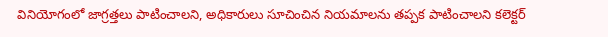వినియోగంలో జాగ్రత్తలు పాటించాలని, అధికారులు సూచించిన నియమాలను తప్పక పాటించాలని కలెక్టర్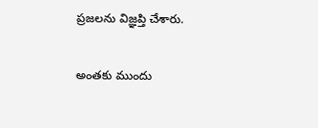ప్రజలను విజ్ఞప్తి చేశారు.

అంతకు ముందు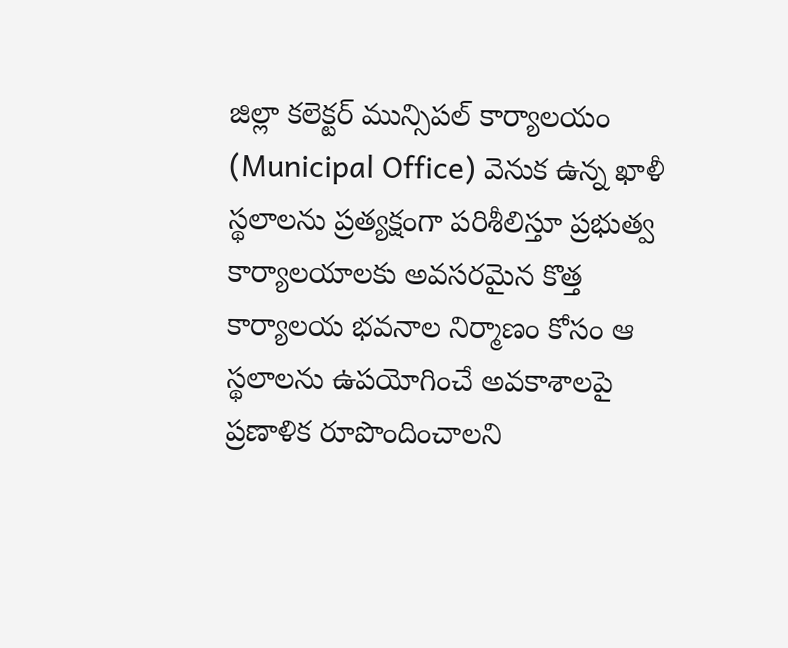జిల్లా కలెక్టర్ మున్సిపల్ కార్యాలయం (Municipal Office) వెనుక ఉన్న ఖాళీ స్థలాలను ప్రత్యక్షంగా పరిశీలిస్తూ ప్రభుత్వ కార్యాలయాలకు అవసరమైన కొత్త కార్యాలయ భవనాల నిర్మాణం కోసం ఆ స్థలాలను ఉపయోగించే అవకాశాలపై ప్రణాళిక రూపొందించాలని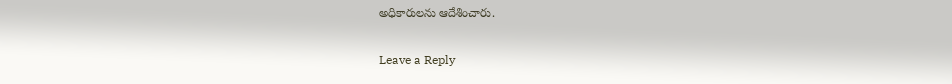అధికారులను ఆదేశించారు.

Leave a Reply